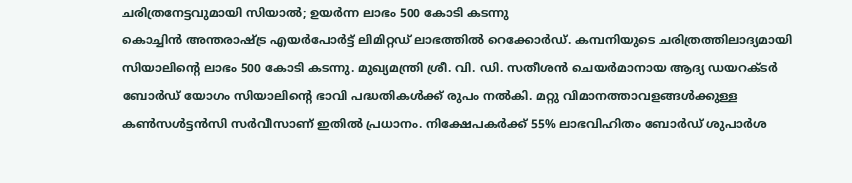ചരിത്രനേട്ടവുമായി സിയാൽ; ഉയർന്ന ലാഭം 500 കോടി കടന്നു
കൊച്ചിൻ അന്തരാഷ്ട്ര എയർപോർട്ട് ലിമിറ്റഡ് ലാഭത്തിൽ റെക്കോർഡ്. കമ്പനിയുടെ ചരിത്രത്തിലാദ്യമായി സിയാലിന്റെ ലാഭം 500 കോടി കടന്നു. മുഖ്യമന്ത്രി ശ്രീ. വി. ഡി. സതീശൻ ചെയർമാനായ ആദ്യ ഡയറക്ടർ ബോർഡ് യോഗം സിയാലിന്റെ ഭാവി പദ്ധതികൾക്ക് രുപം നൽകി. മറ്റു വിമാനത്താവളങ്ങൾക്കുള്ള കൺസൾട്ടൻസി സർവീസാണ് ഇതിൽ പ്രധാനം. നിക്ഷേപകർക്ക് 55% ലാഭവിഹിതം ബോർഡ് ശുപാർശ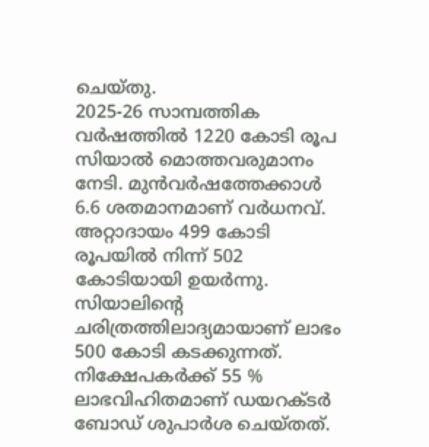ചെയ്തു.
2025-26 സാമ്പത്തിക വർഷത്തിൽ 1220 കോടി രൂപ സിയാൽ മൊത്തവരുമാനം നേടി. മുൻവർഷത്തേക്കാൾ 6.6 ശതമാനമാണ് വർധനവ്. അറ്റാദായം 499 കോടി രൂപയിൽ നിന്ന് 502 കോടിയായി ഉയർന്നു. സിയാലിന്റെ ചരിത്രത്തിലാദ്യമായാണ് ലാഭം 500 കോടി കടക്കുന്നത്. നിക്ഷേപകർക്ക് 55 % ലാഭവിഹിതമാണ് ഡയറക്ടർ ബോഡ് ശുപാർശ ചെയ്തത്.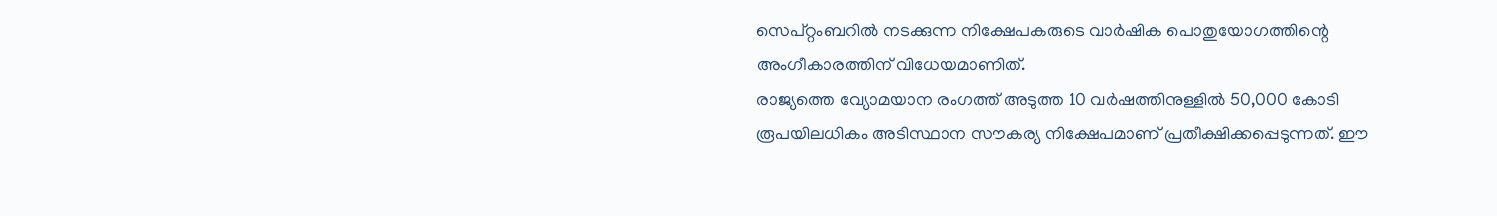സെപ്റ്റംബറിൽ നടക്കുന്ന നിക്ഷേപകരുടെ വാർഷിക പൊതുയോഗത്തിന്റെ അംഗീകാരത്തിന് വിധേയമാണിത്.
രാജ്യത്തെ വ്യോമയാന രംഗത്ത് അടുത്ത 10 വർഷത്തിനുള്ളിൽ 50,000 കോടി രൂപയിലധികം അടിസ്ഥാന സൗകര്യ നിക്ഷേപമാണ് പ്രതീക്ഷിക്കപ്പെടുന്നത്. ഈ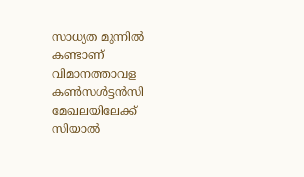സാധ്യത മുന്നിൽ കണ്ടാണ് വിമാനത്താവള കൺസൾട്ടൻസി മേഖലയിലേക്ക് സിയാൽ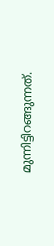മുന്നിട്ടിറങ്ങുന്നത്.